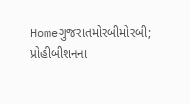Homeગુજરાતમોરબીમોરબી; પ્રોહીબીશનના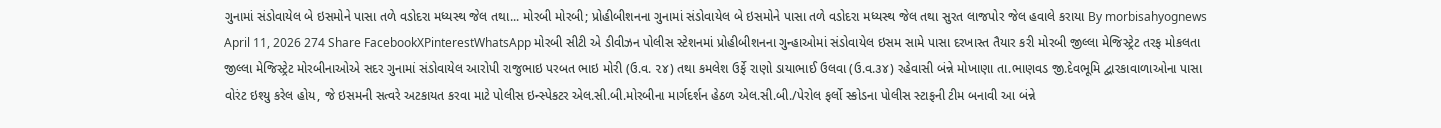ગુનામાં સંડોવાયેલ બે ઇસમોને પાસા તળે વડોદરા મધ્યસ્થ જેલ તથા... મોરબી મોરબી; પ્રોહીબીશનના ગુનામાં સંડોવાયેલ બે ઇસમોને પાસા તળે વડોદરા મધ્યસ્થ જેલ તથા સુરત લાજપોર જેલ હવાલે કરાયા By morbisahyognews April 11, 2026 274 Share FacebookXPinterestWhatsApp મોરબી સીટી એ ડીવીઝન પોલીસ સ્ટેશનમાં પ્રોહીબીશનના ગુન્હાઓમાં સંડોવાયેલ ઇસમ સામે પાસા દરખાસ્ત તૈયાર કરી મોરબી જીલ્લા મેજિસ્ટ્રેટ તરફ મોકલતા જીલ્લા મેજિસ્ટ્રેટ મોરબીનાઓએ સદર ગુનામાં સંડોવાયેલ આરોપી રાજુભાઇ પરબત ભાઇ મોરી (ઉ.વ. ૨૪) તથા કમલેશ ઉર્ફે રાણો ડાયાભાઈ ઉલવા (ઉ.વ.૩૪) રહેવાસી બંન્ને મોખાણા તા.ભાણવડ જી.દેવભૂમિ દ્વારકાવાળાઓના પાસા વોરંટ ઇશ્યુ કરેલ હોય, જે ઇસમની સત્વરે અટકાયત કરવા માટે પોલીસ ઇન્સ્પેકટર એલ.સી.બી.મોરબીના માર્ગદર્શન હેઠળ એલ.સી.બી./પેરોલ ફર્લો સ્કોડના પોલીસ સ્ટાફની ટીમ બનાવી આ બંન્ને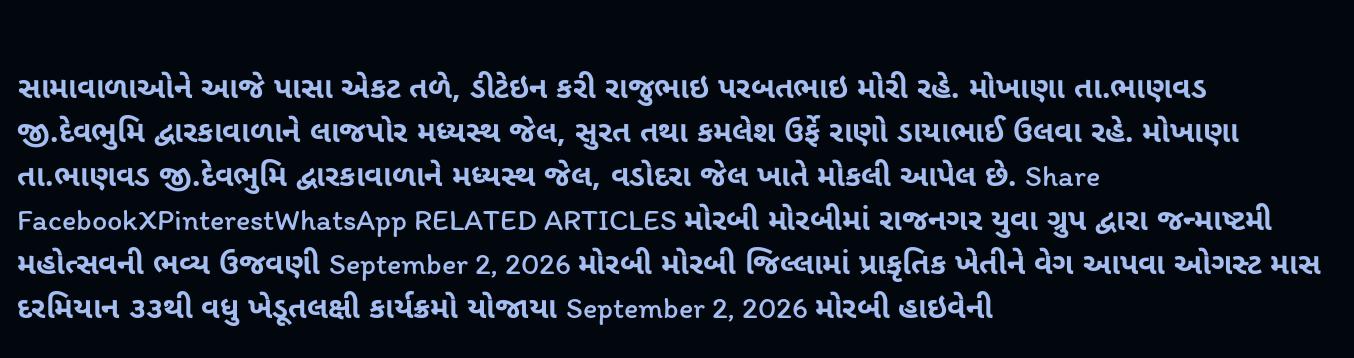સામાવાળાઓને આજે પાસા એકટ તળે, ડીટેઇન કરી રાજુભાઇ પરબતભાઇ મોરી રહે. મોખાણા તા.ભાણવડ જી.દેવભુમિ દ્વારકાવાળાને લાજપોર મધ્યસ્થ જેલ, સુરત તથા કમલેશ ઉર્ફે રાણો ડાયાભાઈ ઉલવા રહે. મોખાણા તા.ભાણવડ જી.દેવભુમિ દ્વારકાવાળાને મધ્યસ્થ જેલ, વડોદરા જેલ ખાતે મોકલી આપેલ છે. Share FacebookXPinterestWhatsApp RELATED ARTICLES મોરબી મોરબીમાં રાજનગર યુવા ગ્રુપ દ્વારા જન્માષ્ટમી મહોત્સવની ભવ્ય ઉજવણી September 2, 2026 મોરબી મોરબી જિલ્લામાં પ્રાકૃતિક ખેતીને વેગ આપવા ઓગસ્ટ માસ દરમિયાન ૩૩થી વધુ ખેડૂતલક્ષી કાર્યક્રમો યોજાયા September 2, 2026 મોરબી હાઇવેની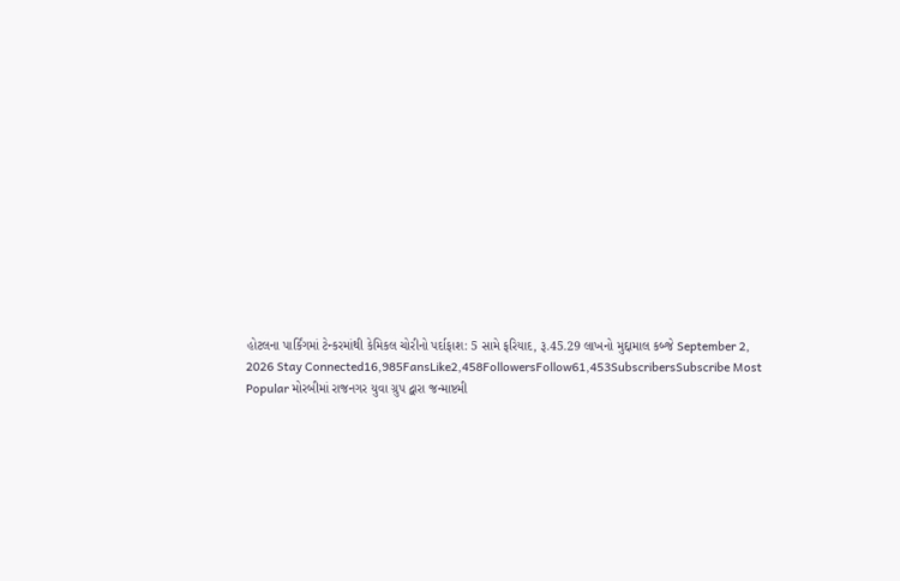હોટલના પાર્કિંગમાં ટેન્કરમાંથી કેમિકલ ચોરીનો પર્દાફાશ: 5 સામે ફરિયાદ, રૂ.45.29 લાખનો મુદ્દામાલ કબ્જે September 2, 2026 Stay Connected16,985FansLike2,458FollowersFollow61,453SubscribersSubscribe Most Popular મોરબીમાં રાજનગર યુવા ગ્રુપ દ્વારા જન્માષ્ટમી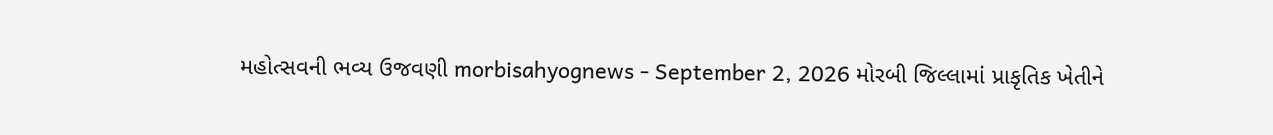મહોત્સવની ભવ્ય ઉજવણી morbisahyognews - September 2, 2026 મોરબી જિલ્લામાં પ્રાકૃતિક ખેતીને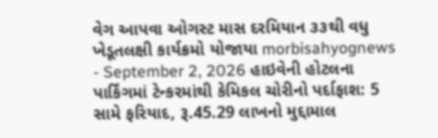વેગ આપવા ઓગસ્ટ માસ દરમિયાન ૩૩થી વધુ ખેડૂતલક્ષી કાર્યક્રમો યોજાયા morbisahyognews - September 2, 2026 હાઇવેની હોટલના પાર્કિંગમાં ટેન્કરમાંથી કેમિકલ ચોરીનો પર્દાફાશ: 5 સામે ફરિયાદ, રૂ.45.29 લાખનો મુદ્દામાલ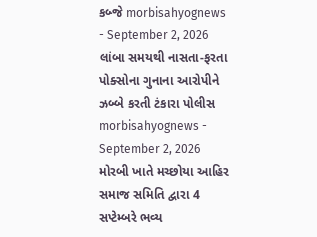કબ્જે morbisahyognews - September 2, 2026 લાંબા સમયથી નાસતા-ફરતા પોક્સોના ગુનાના આરોપીને ઝબ્બે કરતી ટંકારા પોલીસ morbisahyognews - September 2, 2026 મોરબી ખાતે મચ્છોયા આહિર સમાજ સમિતિ દ્વારા 4 સપ્ટેમ્બરે ભવ્ય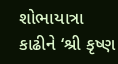શોભાયાત્રા કાઢીને ‘શ્રી કૃષ્ણ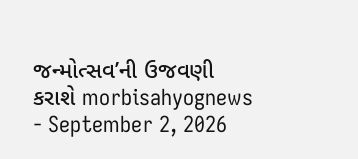જન્મોત્સવ’ની ઉજવણી કરાશે morbisahyognews - September 2, 2026